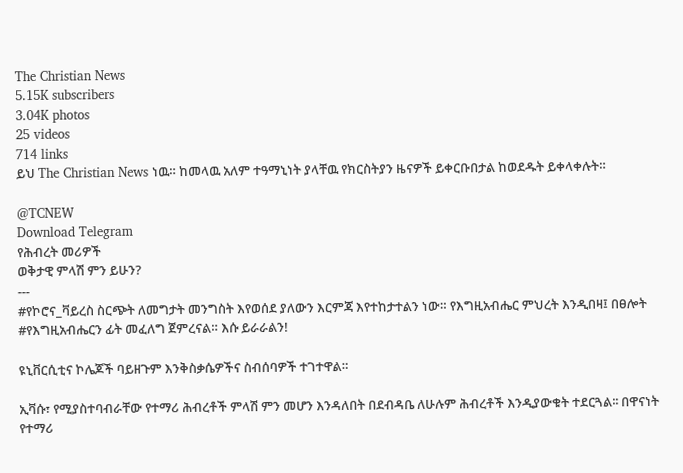The Christian News
5.15K subscribers
3.04K photos
25 videos
714 links
ይህ The Christian News ነዉ። ከመላዉ አለም ተዓማኒነት ያላቸዉ የክርስትያን ዜናዎች ይቀርቡበታል ከወደዱት ይቀላቀሉት።

@TCNEW
Download Telegram
የሕብረት መሪዎች
ወቅታዊ ምላሽ ምን ይሁን?
---
#የኮሮና_ቫይረስ ስርጭት ለመግታት መንግስት እየወሰደ ያለውን እርምጃ እየተከታተልን ነው። የእግዚአብሔር ምህረት እንዲበዛ፤ በፀሎት #የእግዚአብሔርን ፊት መፈለግ ጀምረናል። እሱ ይራራልን!

ዩኒቨርሲቲና ኮሌጆች ባይዘጉም እንቅስቃሴዎችና ስብሰባዎች ተገተዋል።

ኢቫሱ፣ የሚያስተባብራቸው የተማሪ ሕብረቶች ምላሽ ምን መሆን እንዳለበት በደብዳቤ ለሁሉም ሕብረቶች እንዲያውቁት ተደርጓል፡፡ በዋናነት የተማሪ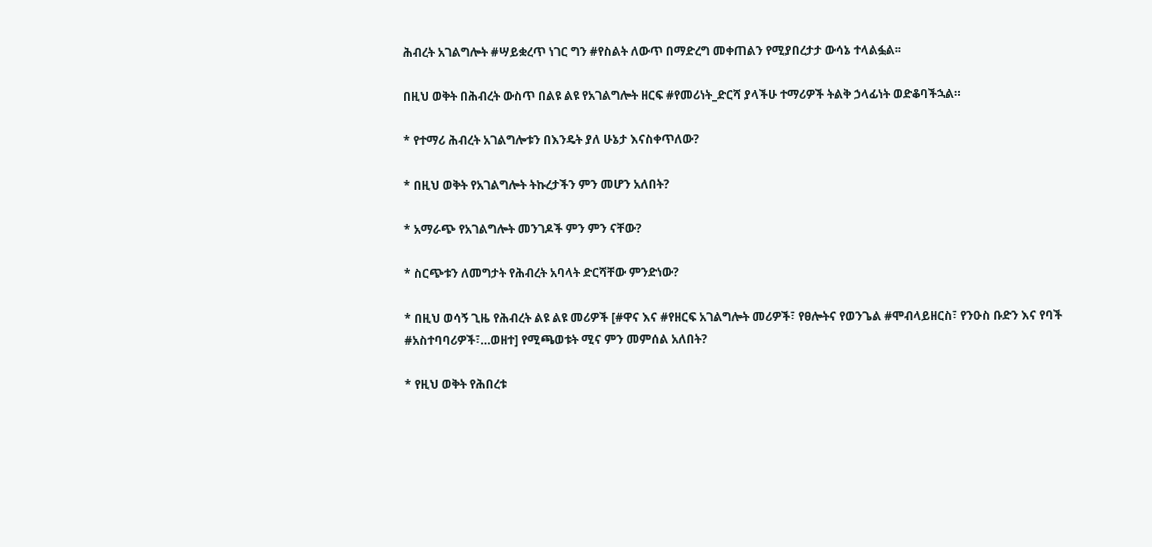ሕብረት አገልግሎት #ሣይቋረጥ ነገር ግን #የስልት ለውጥ በማድረግ መቀጠልን የሚያበረታታ ውሳኔ ተላልፏል፡፡

በዚህ ወቅት በሕብረት ውስጥ በልዩ ልዩ የአገልግሎት ዘርፍ #የመሪነት_ድርሻ ያላችሁ ተማሪዎች ትልቅ ኃላፊነት ወድቆባችኋል።

* የተማሪ ሕብረት አገልግሎቱን በእንዴት ያለ ሁኔታ እናስቀጥለው?

* በዚህ ወቅት የአገልግሎት ትኩረታችን ምን መሆን አለበት?

* አማራጭ የአገልግሎት መንገዶች ምን ምን ናቸው?

* ስርጭቱን ለመግታት የሕብረት አባላት ድርሻቸው ምንድነው?

* በዚህ ወሳኝ ጊዜ የሕብረት ልዩ ልዩ መሪዎች [#ዋና እና #የዘርፍ አገልግሎት መሪዎች፣ የፀሎትና የወንጌል #ሞብላይዘርስ፣ የንዑስ ቡድን እና የባች #አስተባባሪዎች፣…ወዘተ] የሚጫወቱት ሚና ምን መምሰል አለበት?

* የዚህ ወቅት የሕበረቱ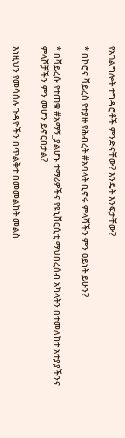የአገልግሎት ተግዳሮቶች ምንድናቸው? እንዴት እንፍታቸው?

* በኮሮና ቫይረስ የተያዙ የሕብረት #አባላት ቢኖሩ ምላሻችን ምን ዐይነት ይሁን?

* በቫይረሱ የተጠቁ #አማኝ_ያልሆኑ ተማሪዎችና የዩኒቨርሲቲ ማህበረሰብ አካላትን በተመለከተ አተያያችንና ምላሾቻችን ምን መሆን ይኖርበታል?

እነዚህን የመሳሰሉ ጉዳዮችን በጥልቅተ በመመልከት መልስ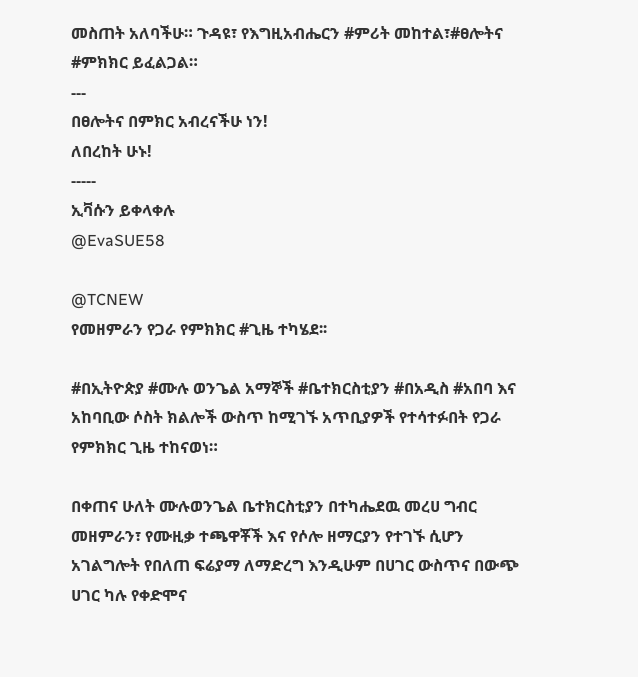መስጠት አለባችሁ። ጉዳዩ፣ የእግዚአብሔርን #ምሪት መከተል፣#ፀሎትና #ምክክር ይፈልጋል።
---
በፀሎትና በምክር አብረናችሁ ነን!
ለበረከት ሁኑ!
-----
ኢቫሱን ይቀላቀሉ
@EvaSUE58

@TCNEW
የመዘምራን የጋራ የምክክር #ጊዜ ተካሄደ፡፡

#በኢትዮጵያ #ሙሉ ወንጌል አማኞች #ቤተክርስቲያን #በአዲስ #አበባ እና አከባቢው ሶስት ክልሎች ውስጥ ከሚገኙ አጥቢያዎች የተሳተፉበት የጋራ የምክክር ጊዜ ተከናወነ።

በቀጠና ሁለት ሙሉወንጌል ቤተክርስቲያን በተካሔደዉ መረሀ ግብር መዘምራን፣ የሙዚቃ ተጫዋቾች እና የሶሎ ዘማርያን የተገኙ ሲሆን አገልግሎት የበለጠ ፍሬያማ ለማድረግ እንዲሁም በሀገር ውስጥና በውጭ ሀገር ካሉ የቀድሞና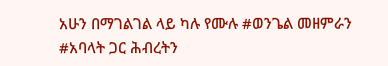አሁን በማገልገል ላይ ካሉ የሙሉ #ወንጌል መዘምራን #አባላት ጋር ሕብረትን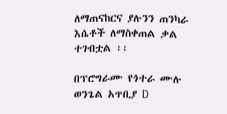ለማጠናከርና ያሉንን ጠንካራ እሴቶች ለማስቀጠል ቃል ተገብቷል ፡፡

በፕሮግራሙ የጎተራ ሙሉ ወንጌል አጥቢያ D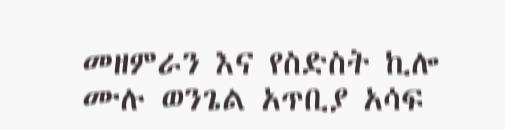መዘምራን እና የስድስት ኪሎ ሙሉ ወንጌል አጥቢያ አሳፍ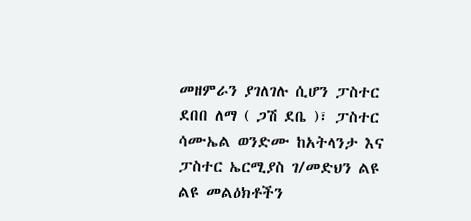መዘምራን ያገለገሉ ሲሆን ፓስተር ደበበ ለማ ( ጋሽ ደቤ )፣ ፓስተር ሳሙኤል ወንድሙ ከአትላንታ እና ፓስተር ኤርሚያስ ገ/መድህን ልዩ ልዩ መልዕክቶችን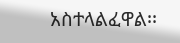አስተላልፈዋል፡፡